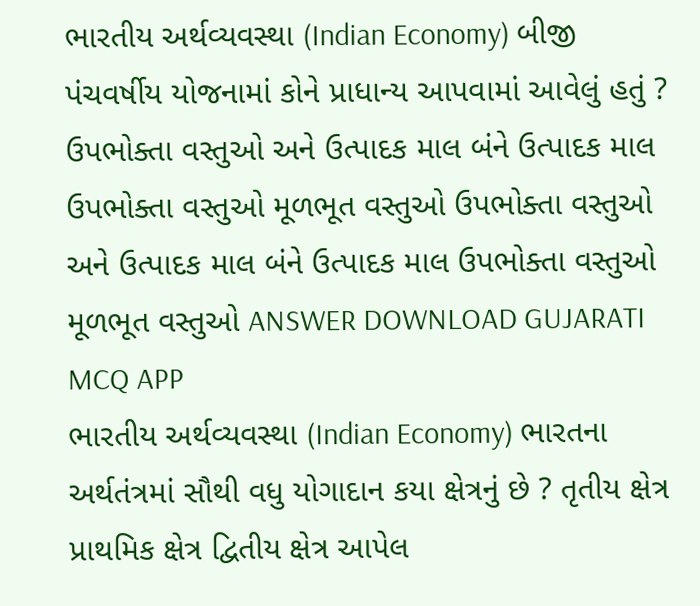ભારતીય અર્થવ્યવસ્થા (Indian Economy) બીજી પંચવર્ષીય યોજનામાં કોને પ્રાધાન્ય આપવામાં આવેલું હતું ? ઉપભોક્તા વસ્તુઓ અને ઉત્પાદક માલ બંને ઉત્પાદક માલ ઉપભોક્તા વસ્તુઓ મૂળભૂત વસ્તુઓ ઉપભોક્તા વસ્તુઓ અને ઉત્પાદક માલ બંને ઉત્પાદક માલ ઉપભોક્તા વસ્તુઓ મૂળભૂત વસ્તુઓ ANSWER DOWNLOAD GUJARATI MCQ APP
ભારતીય અર્થવ્યવસ્થા (Indian Economy) ભારતના અર્થતંત્રમાં સૌથી વધુ યોગાદાન કયા ક્ષેત્રનું છે ? તૃતીય ક્ષેત્ર પ્રાથમિક ક્ષેત્ર દ્વિતીય ક્ષેત્ર આપેલ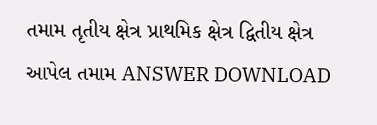તમામ તૃતીય ક્ષેત્ર પ્રાથમિક ક્ષેત્ર દ્વિતીય ક્ષેત્ર આપેલ તમામ ANSWER DOWNLOAD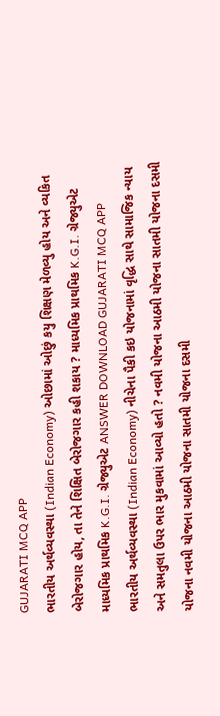GUJARATI MCQ APP
ભારતીય અર્થવ્યવસ્થા (Indian Economy) ઓછામાં ઓછું કયુ શિક્ષણ મેળવ્યુ હોય અને વ્યકિત બેરોજગાર હોય, તા તેને શિક્ષિત બેરોજગાર કહી શકાય ? માધ્યમિક પ્રાથમિક K.G.I. ગ્રેજ્યુએટ માધ્યમિક પ્રાથમિક K.G.I. ગ્રેજ્યુએટ ANSWER DOWNLOAD GUJARATI MCQ APP
ભારતીય અર્થવ્યવસ્થા (Indian Economy) નીચેના પૈકી કઇ યોજનામાં વૃદ્ધિ સાથે સામાજિક ન્યાય અને સમતુલા ઉપર ભાર મુકવામાં આવ્યો હતો ? નવમી યોજના આઠમી યોજના સાતમી યોજના દસમી યોજના નવમી યોજના આઠમી યોજના સાતમી યોજના દસમી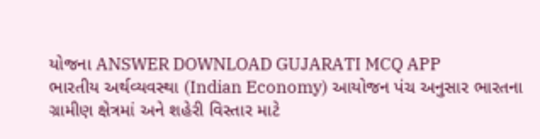યોજના ANSWER DOWNLOAD GUJARATI MCQ APP
ભારતીય અર્થવ્યવસ્થા (Indian Economy) આયોજન પંચ અનુસાર ભારતના ગ્રામીણ ક્ષેત્રમાં અને શહેરી વિસ્તાર માટે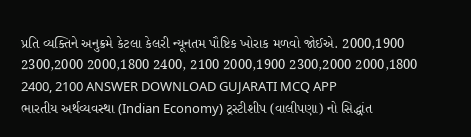પ્રતિ વ્યક્તિને અનુક્રમે કેટલા કેલરી ન્યૂનતમ પૌષ્ટિક ખોરાક મળવો જોઈએ. 2000,1900 2300,2000 2000,1800 2400, 2100 2000,1900 2300,2000 2000,1800 2400, 2100 ANSWER DOWNLOAD GUJARATI MCQ APP
ભારતીય અર્થવ્યવસ્થા (Indian Economy) ટ્રસ્ટીશીપ (વાલીપણા) નો સિદ્ધાંત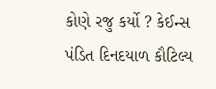કોણે રજુ કર્યો ? કેઈન્સ પંડિત દિનદયાળ કૌટિલ્ય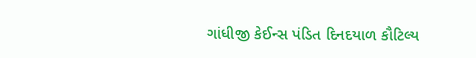ગાંધીજી કેઈન્સ પંડિત દિનદયાળ કૌટિલ્ય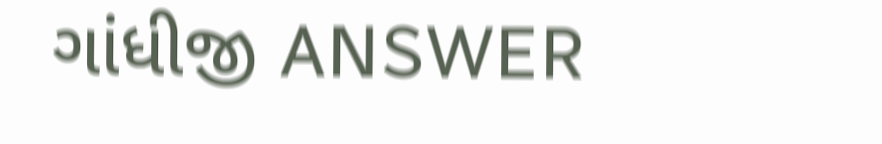ગાંધીજી ANSWER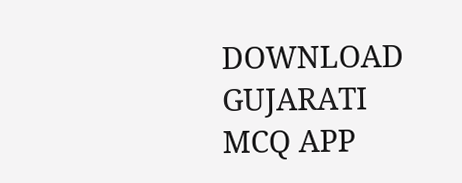DOWNLOAD GUJARATI MCQ APP